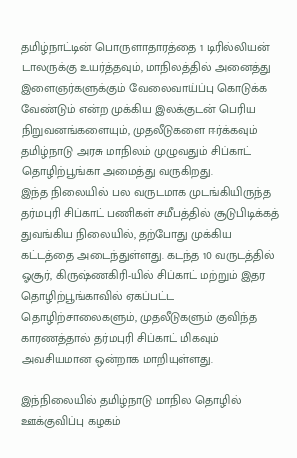தமிழ்நாட்டின் பொருளாதாரத்தை 1 டிரில்லியன் டாலருக்கு உயர்த்தவும், மாநிலத்தில் அனைத்து இளைஞர்களுக்கும் வேலைவாய்ப்பு கொடுக்க வேண்டும் என்ற முக்கிய இலக்குடன் பெரிய நிறுவனங்களையும், முதலீடுகளை ஈர்க்கவும் தமிழ்நாடு அரசு மாநிலம் முழுவதும் சிப்காட் தொழிற்பூங்கா அமைத்து வருகிறது.
இந்த நிலையில் பல வருடமாக முடங்கியிருந்த தர்மபுரி சிப்காட் பணிகள் சமீபத்தில் சூடுபிடிக்கத் துவங்கிய நிலையில், தற்போது முக்கிய கட்டத்தை அடைந்துள்ளது. கடந்த 10 வருடத்தில் ஓசூர், கிருஷ்ணகிரி-யில் சிப்காட் மற்றும் இதர தொழிற்பூங்காவில் ஏகப்பட்ட தொழிற்சாலைகளும், முதலீடுகளும் குவிந்த காரணத்தால் தர்மபுரி சிப்காட் மிகவும் அவசியமான ஒன்றாக மாறியுள்ளது.

இந்நிலையில் தமிழ்நாடு மாநில தொழில் ஊக்குவிப்பு கழகம்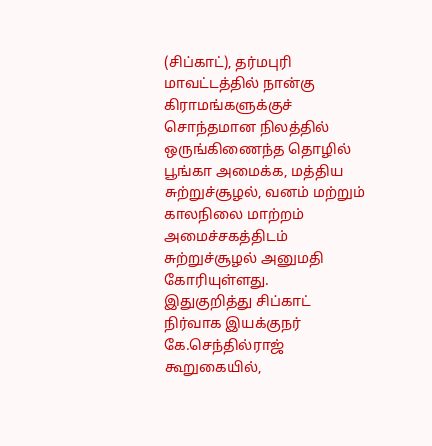(சிப்காட்), தர்மபுரி மாவட்டத்தில் நான்கு கிராமங்களுக்குச் சொந்தமான நிலத்தில் ஒருங்கிணைந்த தொழில் பூங்கா அமைக்க, மத்திய சுற்றுச்சூழல், வனம் மற்றும் காலநிலை மாற்றம் அமைச்சகத்திடம் சுற்றுச்சூழல் அனுமதி கோரியுள்ளது.
இதுகுறித்து சிப்காட் நிர்வாக இயக்குநர் கே.செந்தில்ராஜ் கூறுகையில்,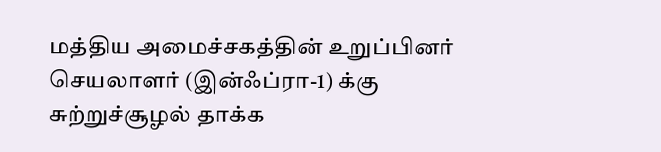மத்திய அமைச்சகத்தின் உறுப்பினர் செயலாளர் (இன்ஃப்ரா-1) க்கு சுற்றுச்சூழல் தாக்க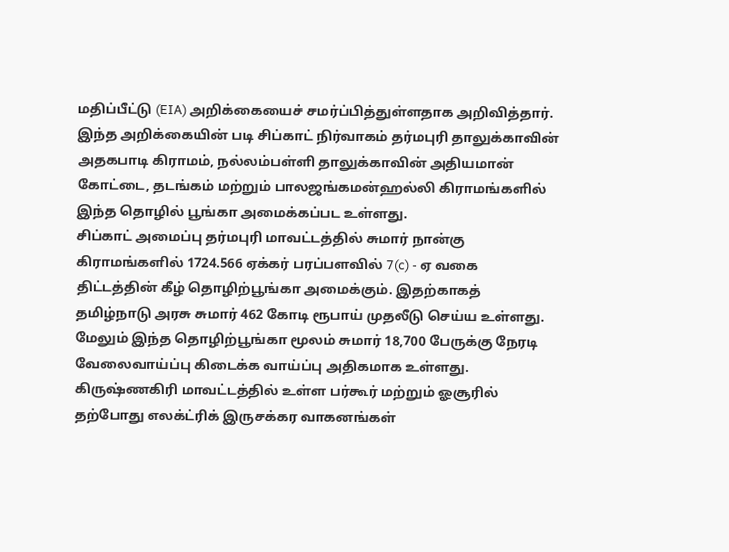மதிப்பீட்டு (EIA) அறிக்கையைச் சமர்ப்பித்துள்ளதாக அறிவித்தார். இந்த அறிக்கையின் படி சிப்காட் நிர்வாகம் தர்மபுரி தாலுக்காவின் அதகபாடி கிராமம், நல்லம்பள்ளி தாலுக்காவின் அதியமான் கோட்டை, தடங்கம் மற்றும் பாலஜங்கமன்ஹல்லி கிராமங்களில் இந்த தொழில் பூங்கா அமைக்கப்பட உள்ளது.
சிப்காட் அமைப்பு தர்மபுரி மாவட்டத்தில் சுமார் நான்கு கிராமங்களில் 1724.566 ஏக்கர் பரப்பளவில் 7(c) - ஏ வகை திட்டத்தின் கீழ் தொழிற்பூங்கா அமைக்கும். இதற்காகத் தமிழ்நாடு அரசு சுமார் 462 கோடி ரூபாய் முதலீடு செய்ய உள்ளது. மேலும் இந்த தொழிற்பூங்கா மூலம் சுமார் 18,700 பேருக்கு நேரடி வேலைவாய்ப்பு கிடைக்க வாய்ப்பு அதிகமாக உள்ளது.
கிருஷ்ணகிரி மாவட்டத்தில் உள்ள பர்கூர் மற்றும் ஓசூரில் தற்போது எலக்ட்ரிக் இருசக்கர வாகனங்கள்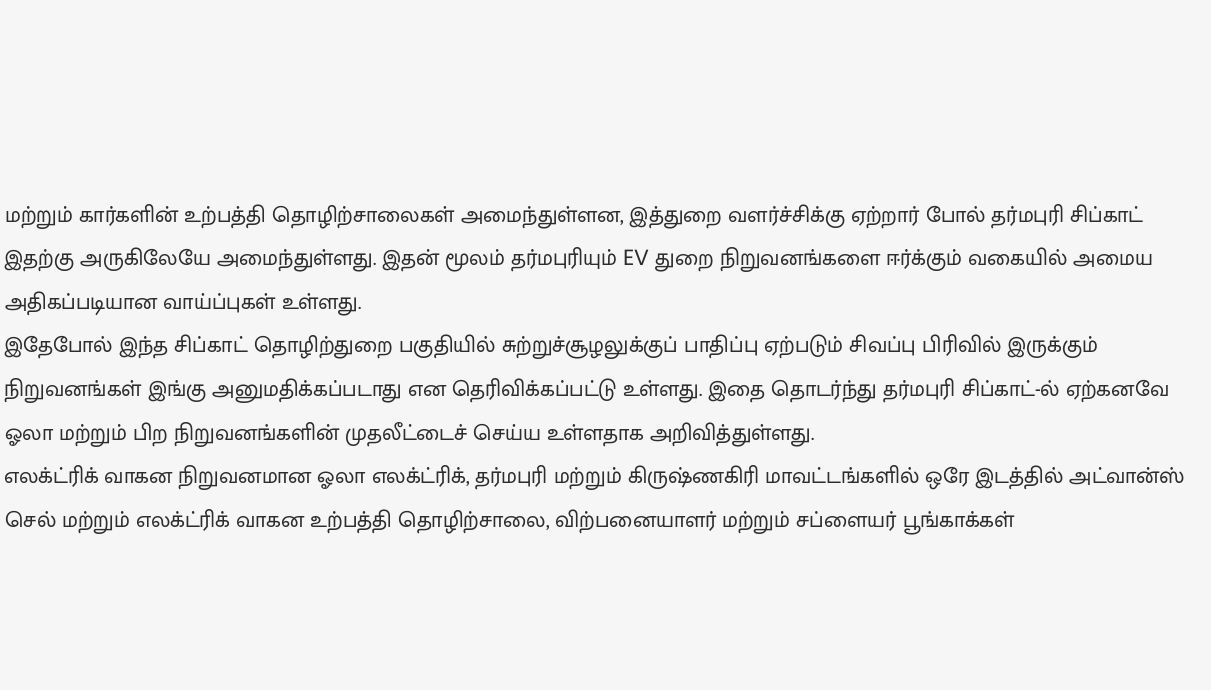மற்றும் கார்களின் உற்பத்தி தொழிற்சாலைகள் அமைந்துள்ளன, இத்துறை வளர்ச்சிக்கு ஏற்றார் போல் தர்மபுரி சிப்காட் இதற்கு அருகிலேயே அமைந்துள்ளது. இதன் மூலம் தர்மபுரியும் EV துறை நிறுவனங்களை ஈர்க்கும் வகையில் அமைய அதிகப்படியான வாய்ப்புகள் உள்ளது.
இதேபோல் இந்த சிப்காட் தொழிற்துறை பகுதியில் சுற்றுச்சூழலுக்குப் பாதிப்பு ஏற்படும் சிவப்பு பிரிவில் இருக்கும் நிறுவனங்கள் இங்கு அனுமதிக்கப்படாது என தெரிவிக்கப்பட்டு உள்ளது. இதை தொடர்ந்து தர்மபுரி சிப்காட்-ல் ஏற்கனவே ஓலா மற்றும் பிற நிறுவனங்களின் முதலீட்டைச் செய்ய உள்ளதாக அறிவித்துள்ளது.
எலக்ட்ரிக் வாகன நிறுவனமான ஓலா எலக்ட்ரிக், தர்மபுரி மற்றும் கிருஷ்ணகிரி மாவட்டங்களில் ஒரே இடத்தில் அட்வான்ஸ் செல் மற்றும் எலக்ட்ரிக் வாகன உற்பத்தி தொழிற்சாலை, விற்பனையாளர் மற்றும் சப்ளையர் பூங்காக்கள்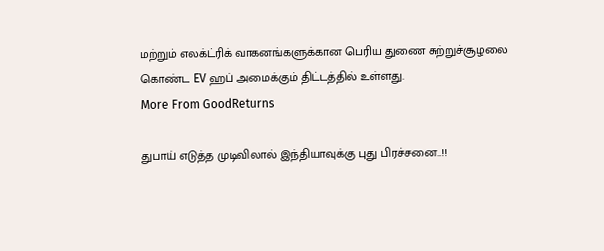மற்றும் எலக்ட்ரிக் வாகனங்களுக்கான பெரிய துணை சுற்றுச்சூழலை கொண்ட EV ஹப் அமைக்கும் திட்டத்தில் உள்ளது.
More From GoodReturns

துபாய் எடுத்த முடிவிலால் இந்தியாவுக்கு புது பிரச்சனை..!!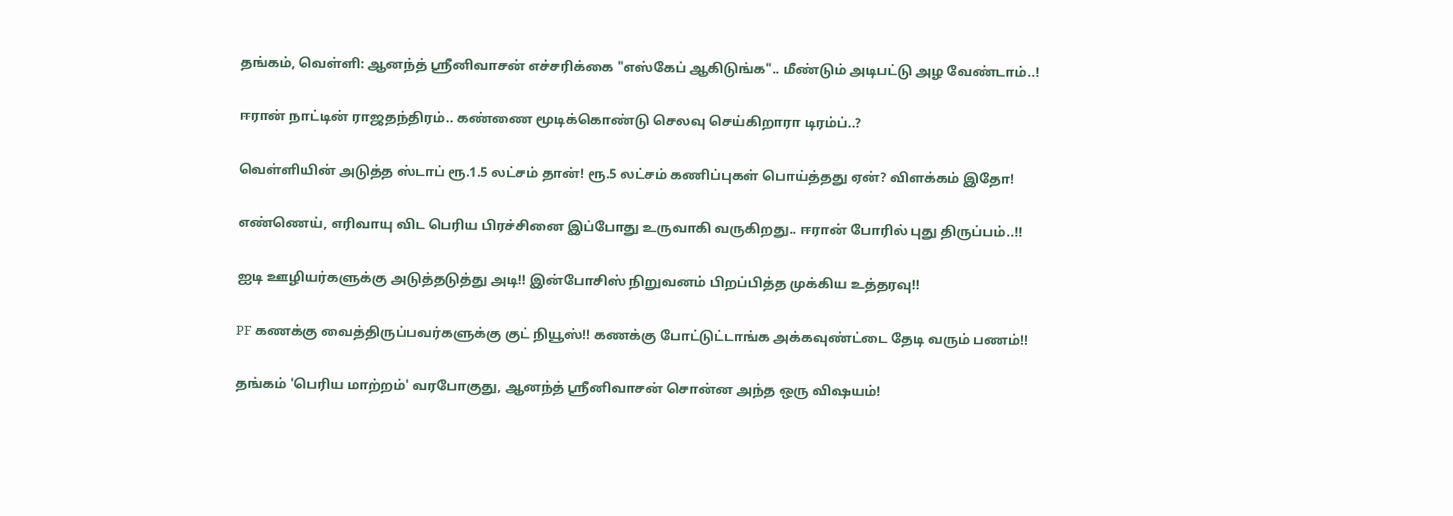தங்கம், வெள்ளி: ஆனந்த் ஸ்ரீனிவாசன் எச்சரிக்கை "எஸ்கேப் ஆகிடுங்க".. மீண்டும் அடிபட்டு அழ வேண்டாம்..!

ஈரான் நாட்டின் ராஜதந்திரம்.. கண்ணை மூடிக்கொண்டு செலவு செய்கிறாரா டிரம்ப்..?

வெள்ளியின் அடுத்த ஸ்டாப் ரூ.1.5 லட்சம் தான்! ரூ.5 லட்சம் கணிப்புகள் பொய்த்தது ஏன்? விளக்கம் இதோ!

எண்ணெய், எரிவாயு விட பெரிய பிரச்சினை இப்போது உருவாகி வருகிறது.. ஈரான் போரில் புது திருப்பம்..!!

ஐடி ஊழியர்களுக்கு அடுத்தடுத்து அடி!! இன்போசிஸ் நிறுவனம் பிறப்பித்த முக்கிய உத்தரவு!!

PF கணக்கு வைத்திருப்பவர்களுக்கு குட் நியூஸ்!! கணக்கு போட்டுட்டாங்க அக்கவுண்ட்டை தேடி வரும் பணம்!!

தங்கம் 'பெரிய மாற்றம்' வரபோகுது, ஆனந்த் ஸ்ரீனிவாசன் சொன்ன அந்த ஒரு விஷயம்!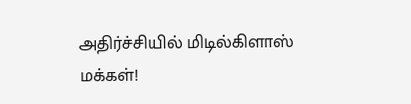அதிர்ச்சியில் மிடில்கிளாஸ் மக்கள்!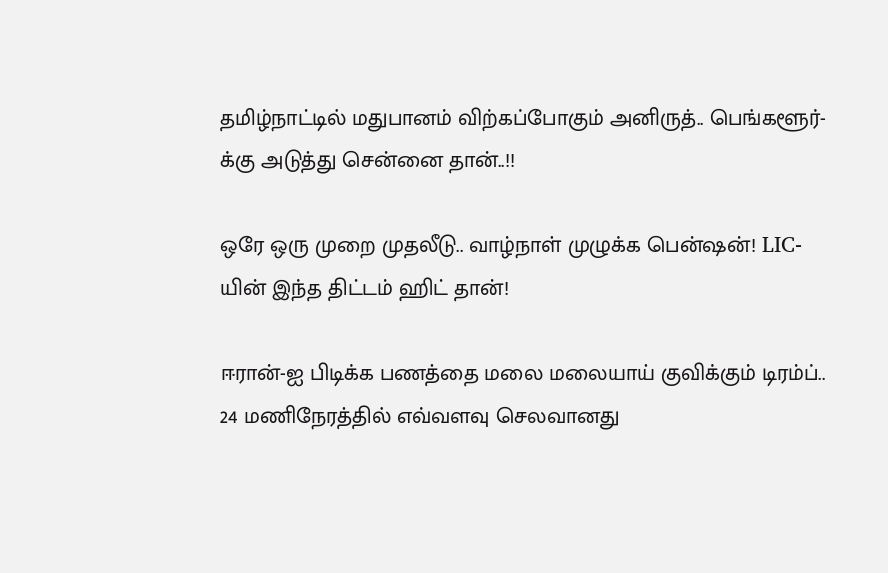தமிழ்நாட்டில் மதுபானம் விற்கப்போகும் அனிருத்.. பெங்களூர்-க்கு அடுத்து சென்னை தான்..!!

ஒரே ஒரு முறை முதலீடு.. வாழ்நாள் முழுக்க பென்ஷன்! LIC-யின் இந்த திட்டம் ஹிட் தான்!

ஈரான்-ஐ பிடிக்க பணத்தை மலை மலையாய் குவிக்கும் டிரம்ப்.. 24 மணிநேரத்தில் எவ்வளவு செலவானது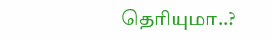தெரியுமா..?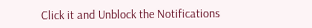Click it and Unblock the Notifications